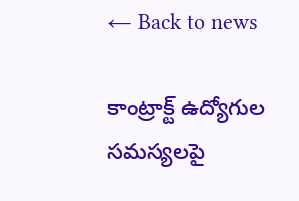← Back to news

కాంట్రాక్ట్ ఉద్యోగుల సమస్యలపై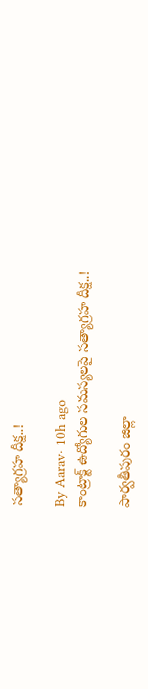సత్యాగ్రహ దీక్ష..!

By Aarav· 10h ago
కాంట్రాక్ట్ ఉద్యోగుల సమస్యలపై సత్యాగ్రహ దీక్ష..!

పార్వతీపురం జిల్లా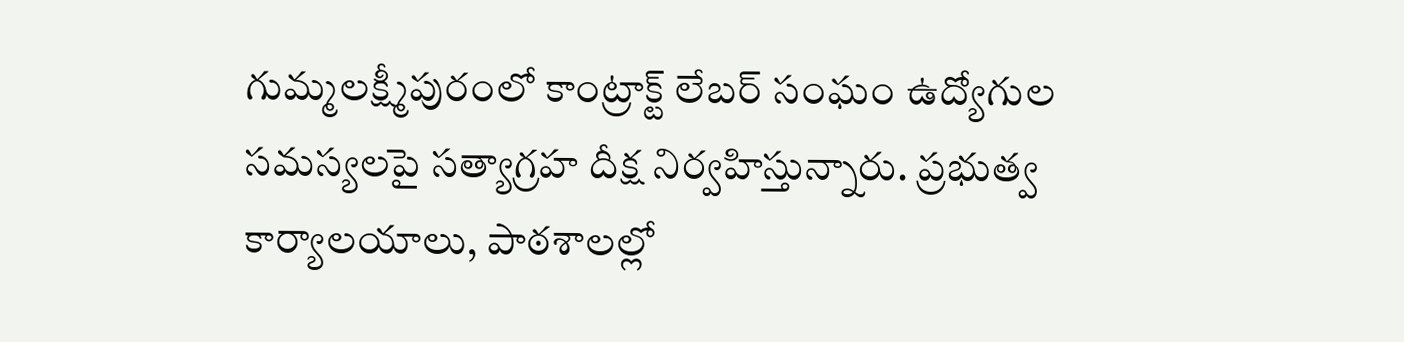గుమ్మలక్ష్మీపురంలో కాంట్రాక్ట్ లేబర్ సంఘం ఉద్యోగుల సమస్యలపై సత్యాగ్రహ దీక్ష నిర్వహిస్తున్నారు. ప్రభుత్వ కార్యాలయాలు, పాఠశాలల్లో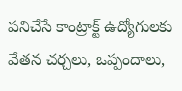పనిచేసే కాంట్రాక్ట్ ఉద్యోగులకు వేతన చర్చలు, ఒప్పందాలు,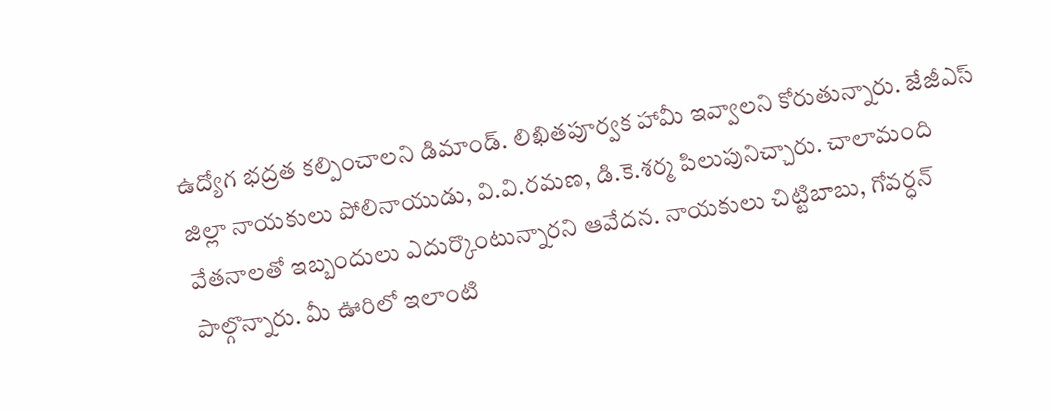ఉద్యోగ భద్రత కల్పించాలని డిమాండ్. లిఖితపూర్వక హామీ ఇవ్వాలని కోరుతున్నారు. జేజీఎస్ జిల్లా నాయకులు పోలినాయుడు, వి.వి.రమణ, డి.కె.శర్మ పిలుపునిచ్చారు. చాలామంది వేతనాలతో ఇబ్బందులు ఎదుర్కొంటున్నారని ఆవేదన. నాయకులు చిట్టిబాబు, గోవర్ధన్ పాల్గొన్నారు. మీ ఊరిలో ఇలాంటి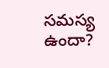సమస్య ఉందా?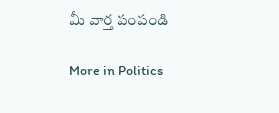మీ వార్త పంపండి

More in Politics